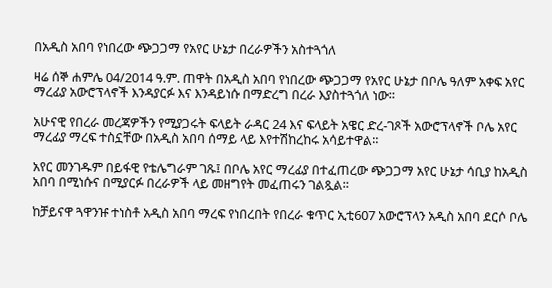በአዲስ አበባ የነበረው ጭጋጋማ የአየር ሁኔታ በረራዎችን አስተጓጎለ

ዛሬ ሰኞ ሐምሌ 04/2014 ዓ.ም. ጠዋት በአዲስ አበባ የነበረው ጭጋጋማ የአየር ሁኔታ በቦሌ ዓለም አቀፍ አየር ማረፊያ አውሮፕላኖች እንዳያርፉ እና እንዳይነሱ በማድረግ በረራ እያስተጓጎለ ነው።

አሁናዊ የበረራ መረጃዎችን የሚያጋሩት ፍላይት ራዳር 24 እና ፍላይት አዌር ድረ-ገጾች አውሮፕላኖች ቦሌ አየር ማረፊያ ማረፍ ተስኗቸው በአዲስ አበባ ሰማይ ላይ እየተሽከረከሩ አሳይተዋል።

አየር መንገዱም በይፋዊ የቴሌግራም ገጹ፤ በቦሌ አየር ማረፊያ በተፈጠረው ጭጋጋማ አየር ሁኔታ ሳቢያ ከአዲስ አበባ በሚነሱና በሚያርፉ በረራዎች ላይ መዘግየት መፈጠሩን ገልጿል።

ከቻይናዋ ጓዋንዡ ተነስቶ አዲስ አበባ ማረፍ የነበረበት የበረራ ቁጥር ኢቲ607 አውሮፕላን አዲስ አበባ ደርሶ ቦሌ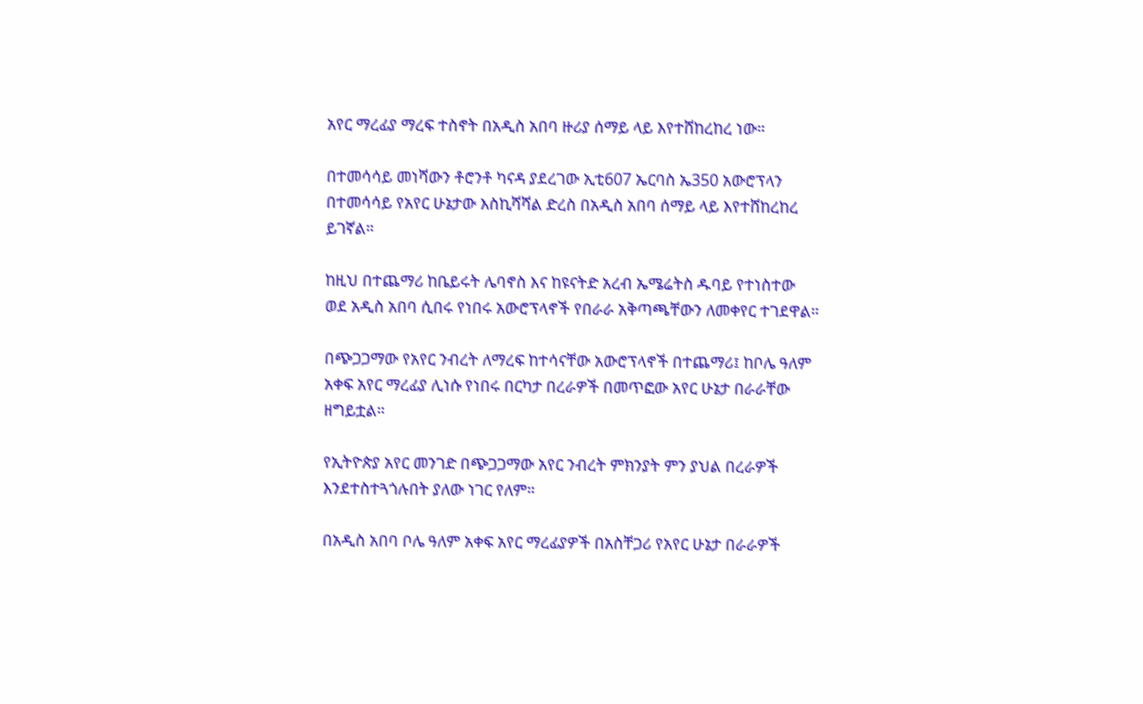አየር ማረፊያ ማረፍ ተስኖት በአዲስ አበባ ዙሪያ ሰማይ ላይ እየተሸከረከረ ነው።

በተመሳሳይ መነሻውን ቶሮንቶ ካናዳ ያደረገው ኢቲ607 ኤርባስ ኤ350 አውሮፕላን በተመሳሳይ የአየር ሁኔታው እስኪሻሻል ድረስ በአዲስ አበባ ሰማይ ላይ እየተሸከረከረ ይገኛል።

ከዚህ በተጨማሪ ከቤይሩት ሌባኖስ እና ከዩናትድ አረብ ኤሜሬትስ ዱባይ የተነስተው ወደ አዲስ አበባ ሲበሩ የነበሩ አውሮፕላኖች የበራራ አቅጣጫቸውን ለመቀየር ተገደዋል።

በጭጋጋማው የአየር ንብረት ለማረፍ ከተሳናቸው አውሮፕላኖች በተጨማሪ፤ ከቦሌ ዓለም አቀፍ አየር ማረፊያ ሊነሱ የነበሩ በርካታ በረራዎች በመጥፎው አየር ሁኔታ በራራቸው ዘግይቷል።

የኢትዮጵያ አየር መንገድ በጭጋጋማው አየር ንብረት ምክንያት ምን ያህል በረራዎች እንደተስተጓጎሉበት ያለው ነገር የለም።

በአዲስ አበባ ቦሌ ዓለም አቀፍ አየር ማረፊያዎች በአስቸጋሪ የአየር ሁኔታ በራራዎች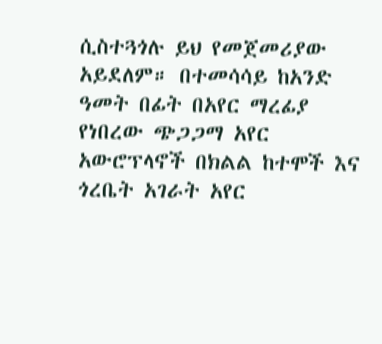ሲስተጓጎሉ ይህ የመጀመሪያው አይደለም። በተመሳሳይ ከአንድ ዓመት በፊት በአየር ማረፊያ የነበረው ጭጋጋማ አየር አውሮፕላኖች በክልል ከተሞች እና ጎረቤት አገራት አየር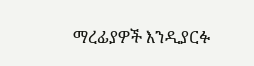ማረፊያዎች እንዲያርፉ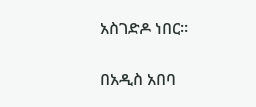አስገድዶ ነበር።

በአዲስ አበባ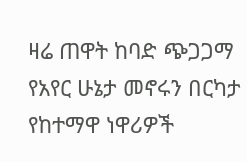ዛሬ ጠዋት ከባድ ጭጋጋማ የአየር ሁኔታ መኖሩን በርካታ የከተማዋ ነዋሪዎች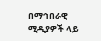በማኅበራዊ ሚዲያዎች ላይ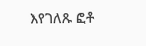እየገለጹ ፎቶ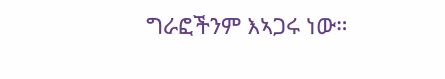ግራፎችንም እኣጋሩ ነው።